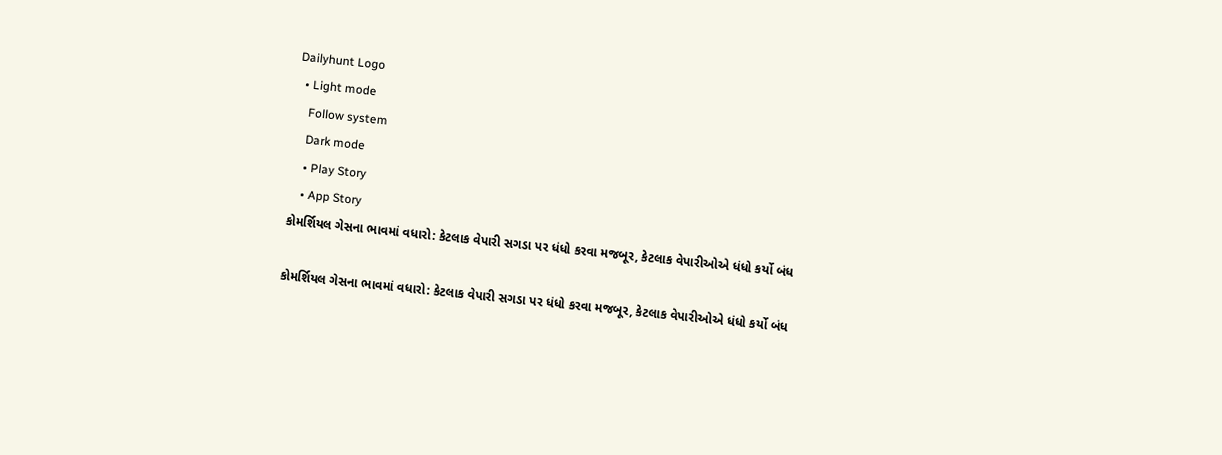Dailyhunt Logo
  • Light mode
    Follow system
    Dark mode
    • Play Story
    • App Story
કોમર્શિયલ ગેસના ભાવમાં વધારો: કેટલાક વેપારી સગડા પર ધંધો કરવા મજબૂર, કેટલાક વેપારીઓએ ધંધો કર્યો બંધ

કોમર્શિયલ ગેસના ભાવમાં વધારો: કેટલાક વેપારી સગડા પર ધંધો કરવા મજબૂર, કેટલાક વેપારીઓએ ધંધો કર્યો બંધ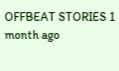OFFBEAT STORIES 1 month ago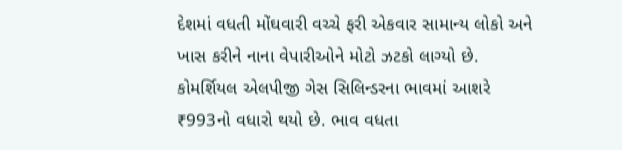દેશમાં વધતી મોંઘવારી વચ્ચે ફરી એકવાર સામાન્ય લોકો અને ખાસ કરીને નાના વેપારીઓને મોટો ઝટકો લાગ્યો છે. કોમર્શિયલ એલપીજી ગેસ સિલિન્ડરના ભાવમાં આશરે ₹993નો વધારો થયો છે. ભાવ વધતા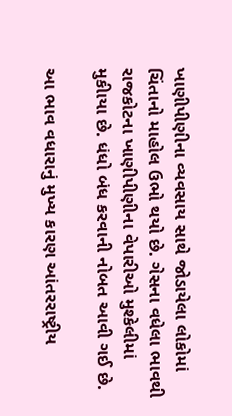ખાણીપીણીના વ્યવસાય સાથે જોડાયેલા લોકોમાં ચિંતાનો માહોલ ઉભો થયો છે. ગેસના વધેલા ભાવથી રાજકોટના ખાણીપીણીના વેપારીઓ મુશ્કેલીમાં મુકીાયા છે. ધંધો બંધ કરવાની નોબત આવી ગઈ છે.

આ ભાવ વધારાનું મુખ્ય કારણ આંતરરાષ્ટ્રીય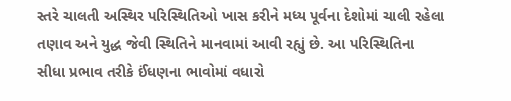સ્તરે ચાલતી અસ્થિર પરિસ્થિતિઓ ખાસ કરીને મધ્ય પૂર્વના દેશોમાં ચાલી રહેલા તણાવ અને યુદ્ધ જેવી સ્થિતિને માનવામાં આવી રહ્યું છે. આ પરિસ્થિતિના સીધા પ્રભાવ તરીકે ઈંધણના ભાવોમાં વધારો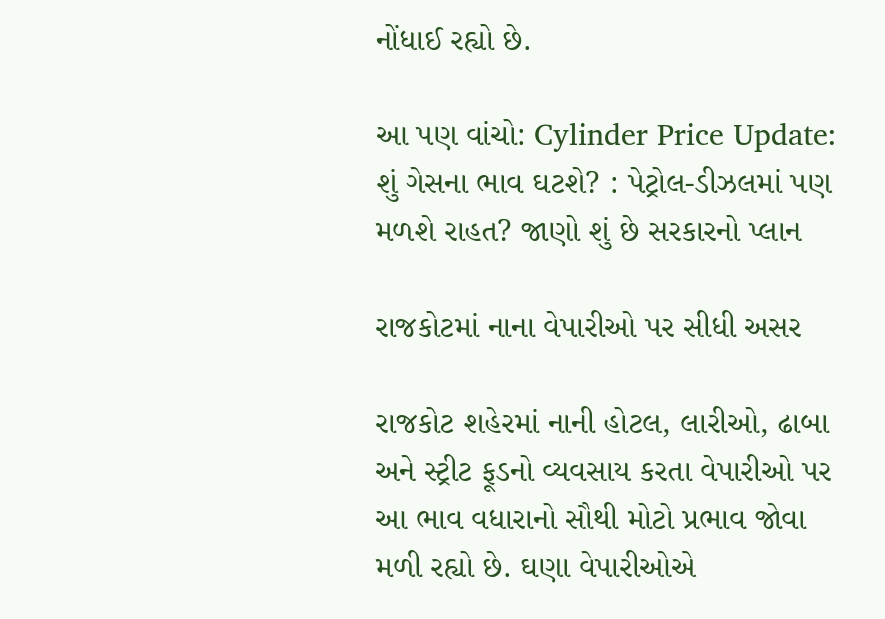નોંધાઈ રહ્યો છે.

આ પણ વાંચો: Cylinder Price Update: શું ગેસના ભાવ ઘટશે? : પેટ્રોલ-ડીઝલમાં પણ મળશે રાહત? જાણો શું છે સરકારનો પ્લાન

રાજકોટમાં નાના વેપારીઓ પર સીધી અસર

રાજકોટ શહેરમાં નાની હોટલ, લારીઓ, ઢાબા અને સ્ટ્રીટ ફૂડનો વ્યવસાય કરતા વેપારીઓ પર આ ભાવ વધારાનો સૌથી મોટો પ્રભાવ જોવા મળી રહ્યો છે. ઘણા વેપારીઓએ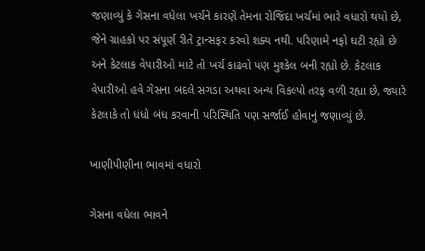જણાવ્યું કે ગેસના વધેલા ખર્ચને કારણે તેમના રોજિંદા ખર્ચમાં ભારે વધારો થયો છે, જેને ગ્રાહકો પર સંપૂર્ણ રીતે ટ્રાન્સફર કરવો શક્ય નથી. પરિણામે નફો ઘટી રહ્યો છે અને કેટલાક વેપારીઓ માટે તો ખર્ચ કાઢવો પણ મુશ્કેલ બની રહ્યો છે. કેટલાક વેપારીઓ હવે ગેસના બદલે સગડા અથવા અન્ય વિકલ્પો તરફ વળી રહ્યા છે, જ્યારે કેટલાકે તો ધંધો બંધ કરવાની પરિસ્થિતિ પણ સર્જાઈ હોવાનું જણાવ્યું છે.

ખાણીપીણીના ભાવમાં વધારો

ગેસના વધેલા ભાવને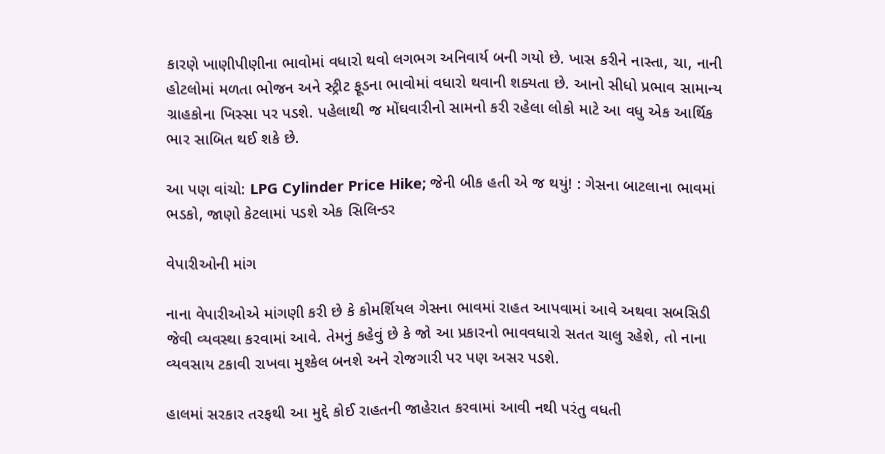કારણે ખાણીપીણીના ભાવોમાં વધારો થવો લગભગ અનિવાર્ય બની ગયો છે. ખાસ કરીને નાસ્તા, ચા, નાની હોટલોમાં મળતા ભોજન અને સ્ટ્રીટ ફૂડના ભાવોમાં વધારો થવાની શક્યતા છે. આનો સીધો પ્રભાવ સામાન્ય ગ્રાહકોના ખિસ્સા પર પડશે. પહેલાથી જ મોંઘવારીનો સામનો કરી રહેલા લોકો માટે આ વધુ એક આર્થિક ભાર સાબિત થઈ શકે છે.

આ પણ વાંચો: LPG Cylinder Price Hike; જેની બીક હતી એ જ થયું! : ગેસના બાટલાના ભાવમાં ભડકો, જાણો કેટલામાં પડશે એક સિલિન્ડર

વેપારીઓની માંગ

નાના વેપારીઓએ માંગણી કરી છે કે કોમર્શિયલ ગેસના ભાવમાં રાહત આપવામાં આવે અથવા સબસિડી જેવી વ્યવસ્થા કરવામાં આવે. તેમનું કહેવું છે કે જો આ પ્રકારનો ભાવવધારો સતત ચાલુ રહેશે, તો નાના વ્યવસાય ટકાવી રાખવા મુશ્કેલ બનશે અને રોજગારી પર પણ અસર પડશે.

હાલમાં સરકાર તરફથી આ મુદ્દે કોઈ રાહતની જાહેરાત કરવામાં આવી નથી પરંતુ વધતી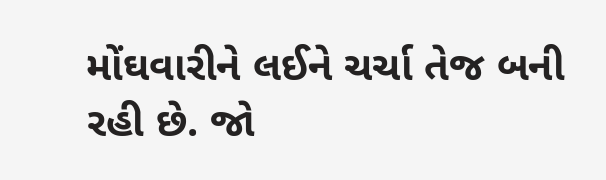મોંઘવારીને લઈને ચર્ચા તેજ બની રહી છે. જો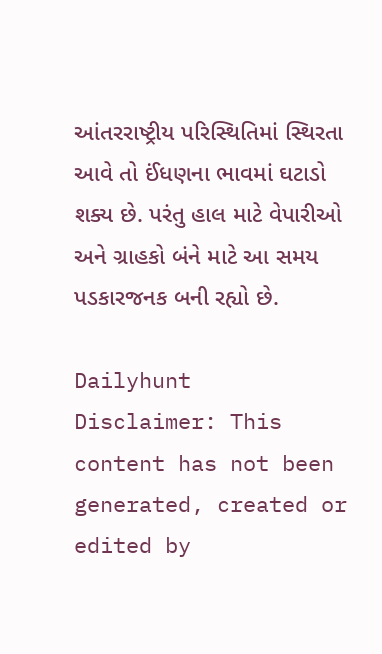આંતરરાષ્ટ્રીય પરિસ્થિતિમાં સ્થિરતા આવે તો ઈંધણના ભાવમાં ઘટાડો શક્ય છે. પરંતુ હાલ માટે વેપારીઓ અને ગ્રાહકો બંને માટે આ સમય પડકારજનક બની રહ્યો છે.

Dailyhunt
Disclaimer: This content has not been generated, created or edited by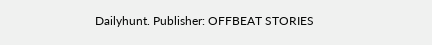Dailyhunt. Publisher: OFFBEAT STORIES